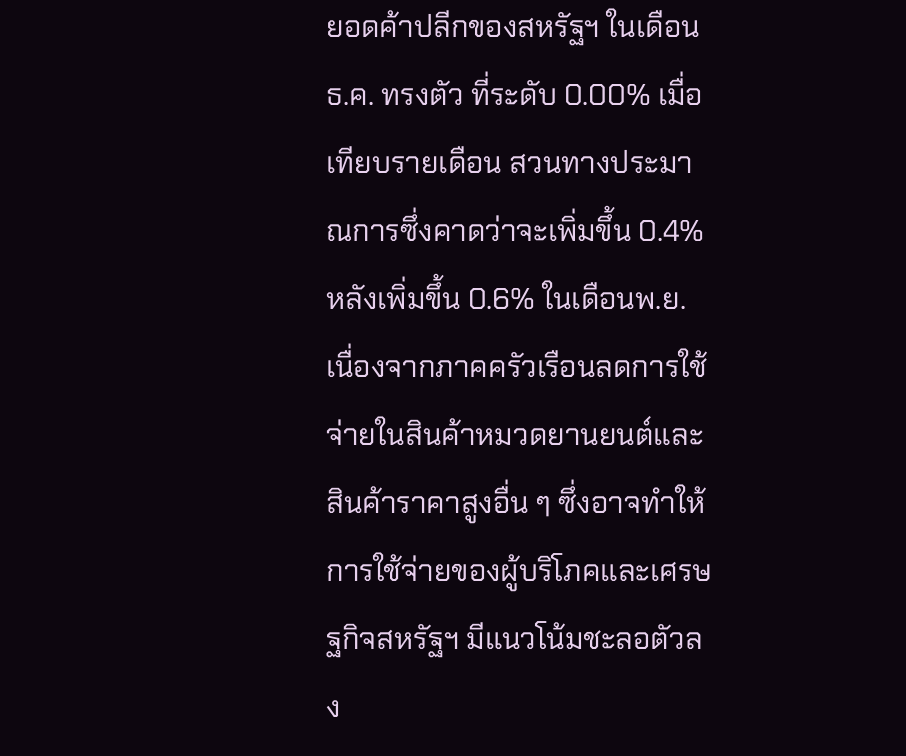ยอดค้าปลีกของสหรัฐฯ ในเดือนธ.ค. ทรงตัว ที่ระดับ 0.00% เมื่อเทียบรายเดือน สวนทางประมาณการซึ่งคาดว่าจะเพิ่มขึ้น 0.4% หลังเพิ่มขึ้น 0.6% ในเดือนพ.ย. เนื่องจากภาคครัวเรือนลดการใช้จ่ายในสินค้าหมวดยานยนต์และสินค้าราคาสูงอื่น ๆ ซึ่งอาจทำให้การใช้จ่ายของผู้บริโภคและเศรษฐกิจสหรัฐฯ มีแนวโน้มชะลอตัวลง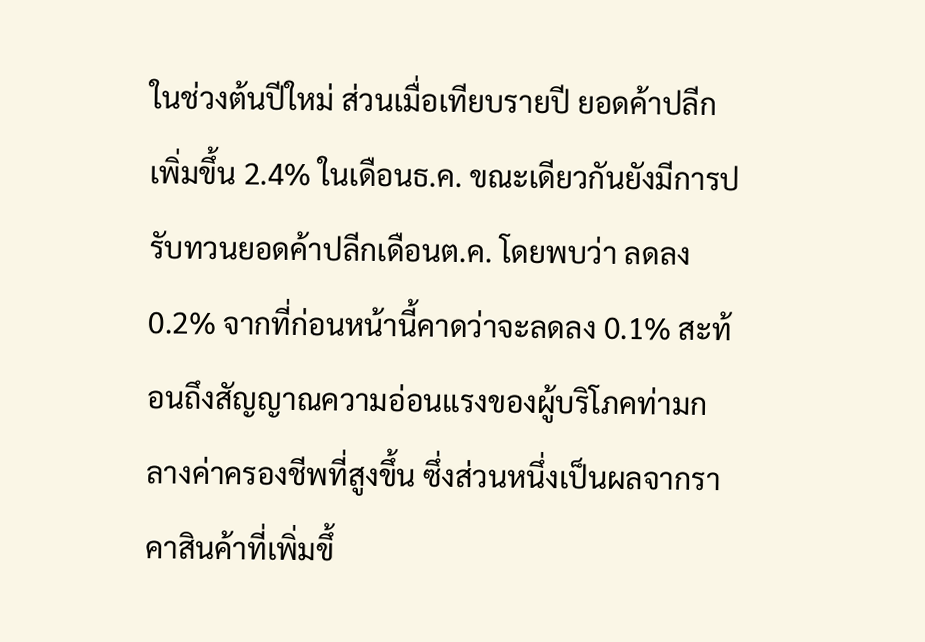ในช่วงต้นปีใหม่ ส่วนเมื่อเทียบรายปี ยอดค้าปลีกเพิ่มขึ้น 2.4% ในเดือนธ.ค. ขณะเดียวกันยังมีการปรับทวนยอดค้าปลีกเดือนต.ค. โดยพบว่า ลดลง 0.2% จากที่ก่อนหน้านี้คาดว่าจะลดลง 0.1% สะท้อนถึงสัญญาณความอ่อนแรงของผู้บริโภคท่ามกลางค่าครองชีพที่สูงขึ้น ซึ่งส่วนหนึ่งเป็นผลจากราคาสินค้าที่เพิ่มขึ้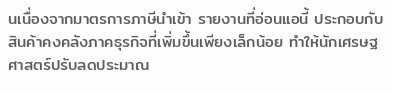นเนื่องจากมาตรการภาษีนำเข้า รายงานที่อ่อนแอนี้ ประกอบกับสินค้าคงคลังภาคธุรกิจที่เพิ่มขึ้นเพียงเล็กน้อย ทำให้นักเศรษฐศาสตร์ปรับลดประมาณ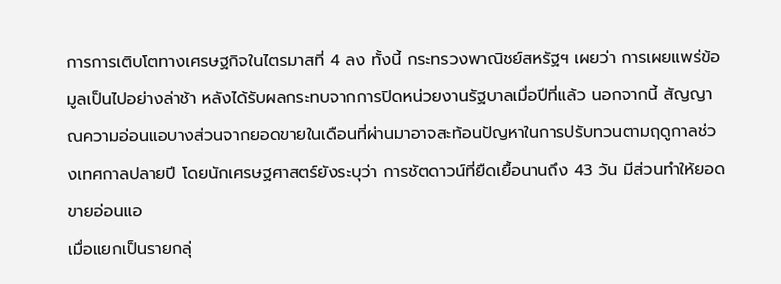การการเติบโตทางเศรษฐกิจในไตรมาสที่ 4 ลง ทั้งนี้ กระทรวงพาณิชย์สหรัฐฯ เผยว่า การเผยแพร่ข้อมูลเป็นไปอย่างล่าช้า หลังได้รับผลกระทบจากการปิดหน่วยงานรัฐบาลเมื่อปีที่แล้ว นอกจากนี้ สัญญาณความอ่อนแอบางส่วนจากยอดขายในเดือนที่ผ่านมาอาจสะท้อนปัญหาในการปรับทวนตามฤดูกาลช่วงเทศกาลปลายปี โดยนักเศรษฐศาสตร์ยังระบุว่า การชัตดาวน์ที่ยืดเยื้อนานถึง 43 วัน มีส่วนทำให้ยอดขายอ่อนแอ
เมื่อแยกเป็นรายกลุ่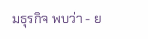มธุรกิจ พบว่า - ย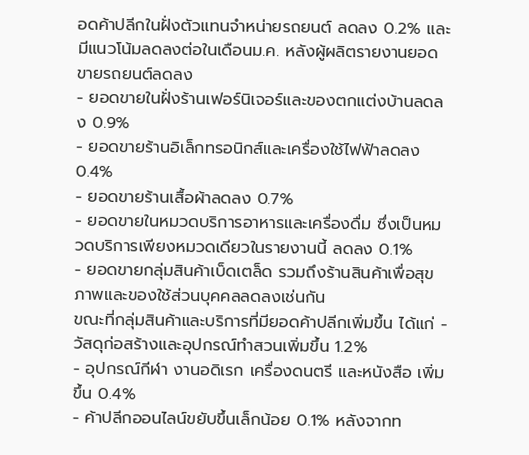อดค้าปลีกในฝั่งตัวแทนจำหน่ายรถยนต์ ลดลง 0.2% และมีแนวโน้มลดลงต่อในเดือนม.ค. หลังผู้ผลิตรายงานยอดขายรถยนต์ลดลง
- ยอดขายในฝั่งร้านเฟอร์นิเจอร์และของตกแต่งบ้านลดลง 0.9%
- ยอดขายร้านอิเล็กทรอนิกส์และเครื่องใช้ไฟฟ้าลดลง 0.4%
- ยอดขายร้านเสื้อผ้าลดลง 0.7%
- ยอดขายในหมวดบริการอาหารและเครื่องดื่ม ซึ่งเป็นหมวดบริการเพียงหมวดเดียวในรายงานนี้ ลดลง 0.1%
- ยอดขายกลุ่มสินค้าเบ็ดเตล็ด รวมถึงร้านสินค้าเพื่อสุขภาพและของใช้ส่วนบุคคลลดลงเช่นกัน
ขณะที่กลุ่มสินค้าและบริการที่มียอดค้าปลีกเพิ่มขึ้น ได้แก่ - วัสดุก่อสร้างและอุปกรณ์ทำสวนเพิ่มขึ้น 1.2%
- อุปกรณ์กีฬา งานอดิเรก เครื่องดนตรี และหนังสือ เพิ่มขึ้น 0.4%
- ค้าปลีกออนไลน์ขยับขึ้นเล็กน้อย 0.1% หลังจากท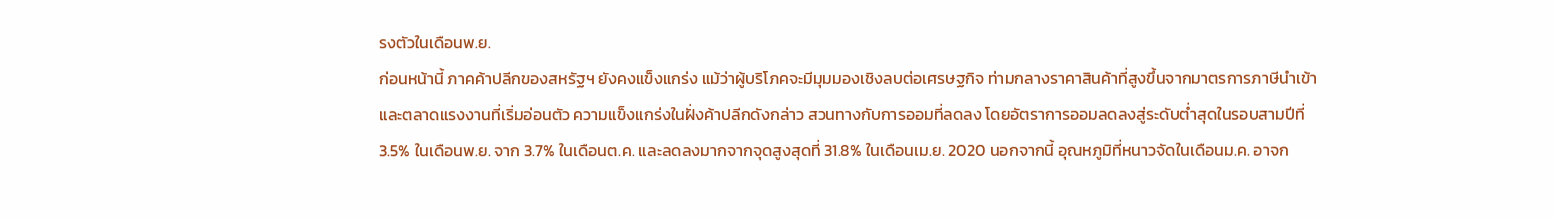รงตัวในเดือนพ.ย.
ก่อนหน้านี้ ภาคค้าปลีกของสหรัฐฯ ยังคงแข็งแกร่ง แม้ว่าผู้บริโภคจะมีมุมมองเชิงลบต่อเศรษฐกิจ ท่ามกลางราคาสินค้าที่สูงขึ้นจากมาตรการภาษีนำเข้าและตลาดแรงงานที่เริ่มอ่อนตัว ความแข็งแกร่งในฝั่งค้าปลีกดังกล่าว สวนทางกับการออมที่ลดลง โดยอัตราการออมลดลงสู่ระดับต่ำสุดในรอบสามปีที่ 3.5% ในเดือนพ.ย. จาก 3.7% ในเดือนต.ค. และลดลงมากจากจุดสูงสุดที่ 31.8% ในเดือนเม.ย. 2020 นอกจากนี้ อุณหภูมิที่หนาวจัดในเดือนม.ค. อาจก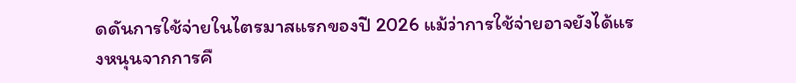ดดันการใช้จ่ายในไตรมาสแรกของปี 2026 แม้ว่าการใช้จ่ายอาจยังได้แรงหนุนจากการคื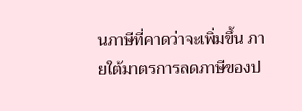นภาษีที่คาดว่าจะเพิ่มขึ้น ภายใต้มาตรการลดภาษีของป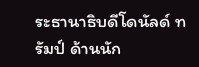ระธานาธิบดีโดนัลด์ ทรัมป์ ด้านนัก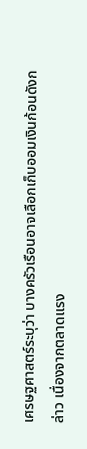เศรษฐศาสตร์ระบุว่า บางครัวเรือนอาจเลือกเก็บออมเงินก้อนดังกล่าว เนื่องจากตลาดแรง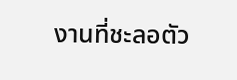งานที่ชะลอตัว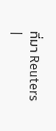ที่มา Reuters
|